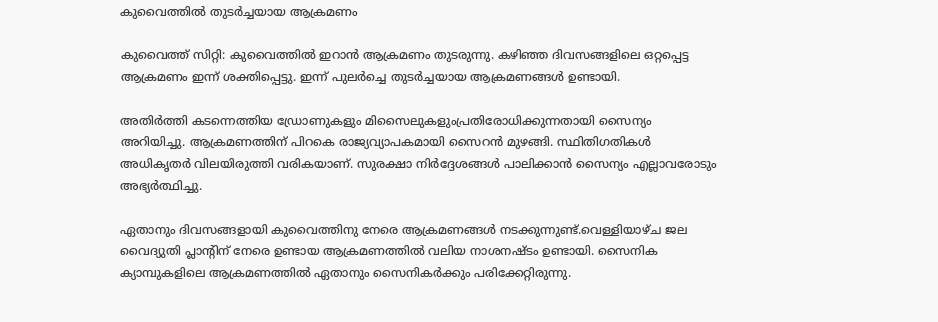കുവൈത്തിൽ തുടർച്ചയായ ആക്രമണം

കുവൈത്ത് സിറ്റി: കുവൈത്തിൽ ഇറാൻ ആക്രമണം തുടരുന്നു. കഴിഞ്ഞ ദിവസങ്ങളിലെ ഒറ്റപ്പെട്ട ആക്രമണം ഇന്ന് ശക്തിപ്പെട്ടു. ഇന്ന് പുലർച്ചെ തുടർച്ചയായ ആക്രമണങ്ങൾ ഉണ്ടായി.

അതിർത്തി കടന്നെത്തിയ ഡ്രോണുകളും മിസൈലുകളുംപ്രതിരോധിക്കുന്നതായി സൈന്യം അറിയിച്ചു. ആക്രമണത്തിന് പിറകെ രാജ്യവ്യാപകമായി സൈറൻ മുഴങ്ങി. സ്ഥിതിഗതികൾ അധികൃതർ വിലയിരുത്തി വരികയാണ്. സുരക്ഷാ നിർദ്ദേശങ്ങൾ പാലിക്കാൻ സൈന്യം എല്ലാവരോടും അഭ്യർത്ഥിച്ചു.

ഏതാനും ദിവസങ്ങളായി കുവൈത്തിനു നേരെ ആക്രമണങ്ങൾ നടക്കുന്നുണ്ട്.വെള്ളിയാഴ്ച ജല വൈദ്യുതി പ്ലാന്റിന് നേരെ ഉണ്ടായ ആക്രമണത്തിൽ വലിയ നാശനഷ്ടം ഉണ്ടായി. സൈനിക ക്യാമ്പുകളിലെ ആക്രമണത്തിൽ ഏതാനും സൈനികർക്കും പരിക്കേറ്റിരുന്നു.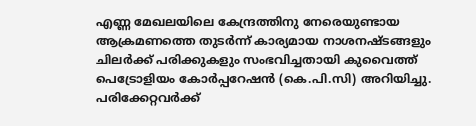എണ്ണ മേഖലയിലെ കേന്ദ്രത്തിനു നേരെയുണ്ടായ ആക്രമണത്തെ തുടർന്ന് കാര്യമായ നാശനഷ്ടങ്ങളും ചിലർക്ക് പരിക്കുകളും സംഭവിച്ചതായി കുവൈത്ത് പെട്രോളിയം കോർപ്പറേഷൻ (കെ.പി.സി) അറിയിച്ചു. പരിക്കേറ്റവർക്ക്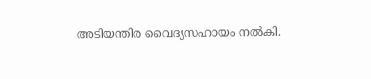അടിയന്തിര വൈദ്യസഹായം നൽകി.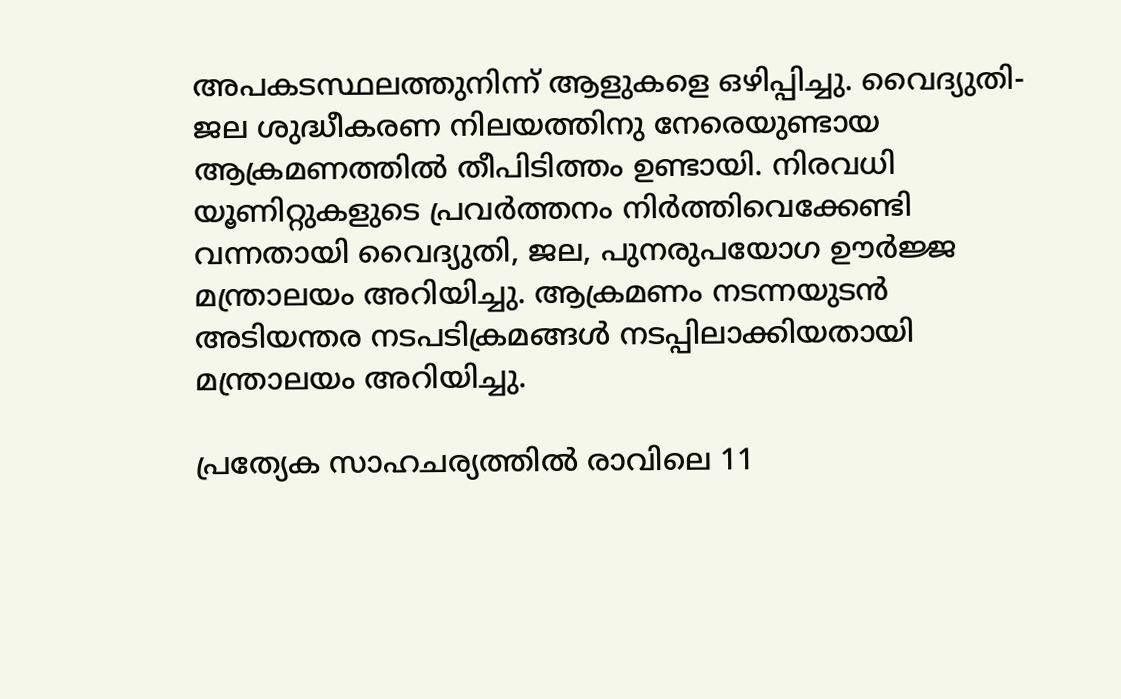അപകടസ്ഥലത്തുനിന്ന് ആളുകളെ ഒഴിപ്പിച്ചു. വൈദ്യുതി-ജല ശുദ്ധീകരണ നിലയത്തിനു നേരെയുണ്ടായ ആക്രമണത്തിൽ തീപിടിത്തം ഉണ്ടായി. നിരവധി യൂണിറ്റുകളുടെ പ്രവർത്തനം നിർത്തിവെക്കേണ്ടി വന്നതായി വൈദ്യുതി, ജല, പുനരുപയോഗ ഊർജ്ജ മന്ത്രാലയം അറിയിച്ചു. ആക്രമണം നടന്നയുടൻ അടിയന്തര നടപടിക്രമങ്ങൾ നടപ്പിലാക്കിയതായി മന്ത്രാലയം അറിയിച്ചു.

പ്രത്യേക സാഹചര്യത്തിൽ രാവിലെ 11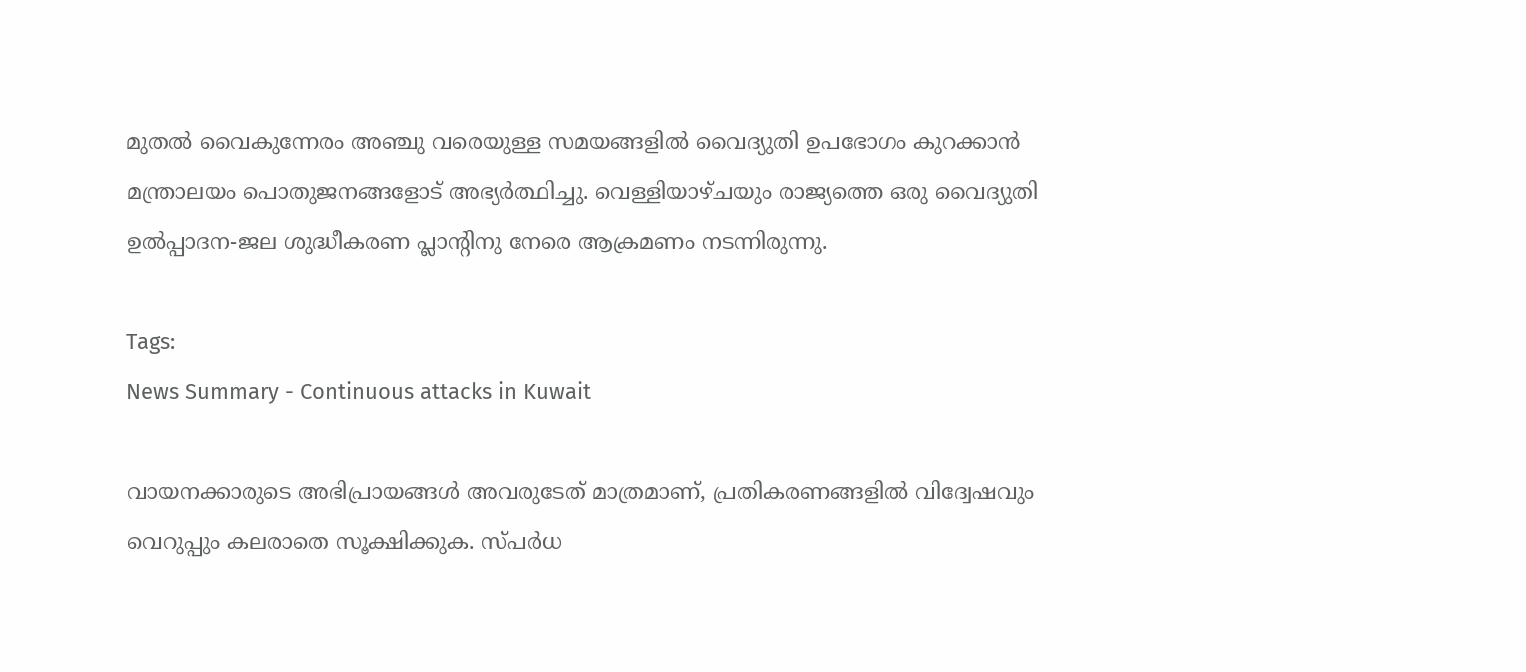മുതൽ വൈകുന്നേരം അഞ്ചു വരെയുള്ള സമയങ്ങളിൽ വൈദ്യുതി ഉപഭോഗം കുറക്കാൻ മന്ത്രാലയം പൊതുജനങ്ങളോട് അഭ്യർത്ഥിച്ചു. വെള്ളിയാഴ്ചയും രാജ്യത്തെ ഒരു വൈദ്യുതി ഉൽപ്പാദന-ജല ശുദ്ധീകരണ പ്ലാന്റിനു നേരെ ആക്രമണം നടന്നിരുന്നു.

Tags:
News Summary - Continuous attacks in Kuwait

വായനക്കാരുടെ അഭിപ്രായങ്ങള്‍ അവരുടേത് മാത്രമാണ്, പ്രതികരണങ്ങളിൽ വിദ്വേഷവും വെറുപ്പും കലരാതെ സൂക്ഷിക്കുക. സ്പർധ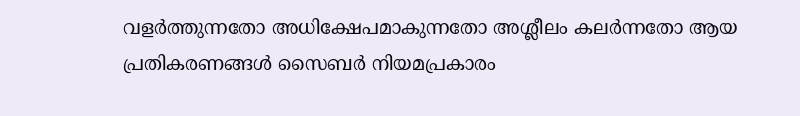വളർത്തുന്നതോ അധിക്ഷേപമാകുന്നതോ അശ്ലീലം കലർന്നതോ ആയ പ്രതികരണങ്ങൾ സൈബർ നിയമപ്രകാരം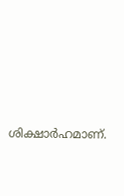ശിക്ഷാർഹമാണ്.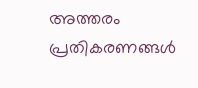അത്തരം പ്രതികരണങ്ങൾ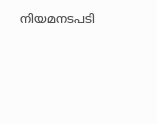നിയമനടപടി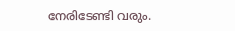നേരിടേണ്ടി വരും.